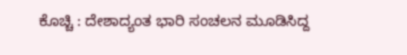ಕೊಚ್ಚಿ : ದೇಶಾದ್ಯಂತ ಭಾರಿ ಸಂಚಲನ ಮೂಡಿಸಿದ್ದ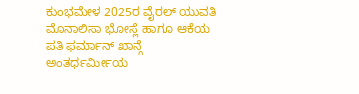ಕುಂಭಮೇಳ 2025ರ ವೈರಲ್ ಯುವತಿ ಮೊನಾಲಿಸಾ ಭೋಸ್ಲೆ ಹಾಗೂ ಆಕೆಯ ಪತಿ ಫರ್ಮಾನ್ ಖಾನ್ಗೆ ಅಂತರ್ಧರ್ಮೀಯ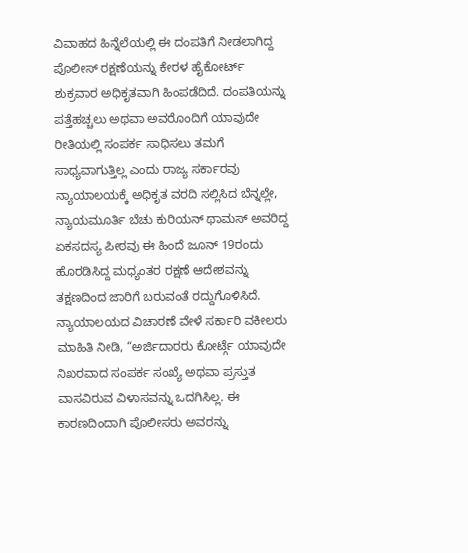ವಿವಾಹದ ಹಿನ್ನೆಲೆಯಲ್ಲಿ ಈ ದಂಪತಿಗೆ ನೀಡಲಾಗಿದ್ದ ಪೊಲೀಸ್ ರಕ್ಷಣೆಯನ್ನು ಕೇರಳ ಹೈಕೋರ್ಟ್ ಶುಕ್ರವಾರ ಅಧಿಕೃತವಾಗಿ ಹಿಂಪಡೆದಿದೆ. ದಂಪತಿಯನ್ನು ಪತ್ತೆಹಚ್ಚಲು ಅಥವಾ ಅವರೊಂದಿಗೆ ಯಾವುದೇ ರೀತಿಯಲ್ಲಿ ಸಂಪರ್ಕ ಸಾಧಿಸಲು ತಮಗೆ ಸಾಧ್ಯವಾಗುತ್ತಿಲ್ಲ ಎಂದು ರಾಜ್ಯ ಸರ್ಕಾರವು ನ್ಯಾಯಾಲಯಕ್ಕೆ ಅಧಿಕೃತ ವರದಿ ಸಲ್ಲಿಸಿದ ಬೆನ್ನಲ್ಲೇ, ನ್ಯಾಯಮೂರ್ತಿ ಬೆಚು ಕುರಿಯನ್ ಥಾಮಸ್ ಅವರಿದ್ದ ಏಕಸದಸ್ಯ ಪೀಠವು ಈ ಹಿಂದೆ ಜೂನ್ 19ರಂದು ಹೊರಡಿಸಿದ್ದ ಮಧ್ಯಂತರ ರಕ್ಷಣೆ ಆದೇಶವನ್ನು ತಕ್ಷಣದಿಂದ ಜಾರಿಗೆ ಬರುವಂತೆ ರದ್ದುಗೊಳಿಸಿದೆ.
ನ್ಯಾಯಾಲಯದ ವಿಚಾರಣೆ ವೇಳೆ ಸರ್ಕಾರಿ ವಕೀಲರು ಮಾಹಿತಿ ನೀಡಿ, “ಅರ್ಜಿದಾರರು ಕೋರ್ಟ್ಗೆ ಯಾವುದೇ ನಿಖರವಾದ ಸಂಪರ್ಕ ಸಂಖ್ಯೆ ಅಥವಾ ಪ್ರಸ್ತುತ ವಾಸವಿರುವ ವಿಳಾಸವನ್ನು ಒದಗಿಸಿಲ್ಲ. ಈ ಕಾರಣದಿಂದಾಗಿ ಪೊಲೀಸರು ಅವರನ್ನು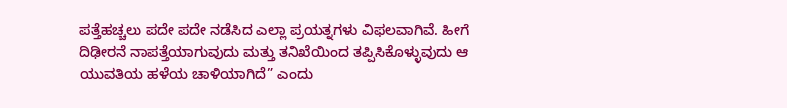ಪತ್ತೆಹಚ್ಚಲು ಪದೇ ಪದೇ ನಡೆಸಿದ ಎಲ್ಲಾ ಪ್ರಯತ್ನಗಳು ವಿಫಲವಾಗಿವೆ. ಹೀಗೆ ದಿಢೀರನೆ ನಾಪತ್ತೆಯಾಗುವುದು ಮತ್ತು ತನಿಖೆಯಿಂದ ತಪ್ಪಿಸಿಕೊಳ್ಳುವುದು ಆ ಯುವತಿಯ ಹಳೆಯ ಚಾಳಿಯಾಗಿದೆ” ಎಂದು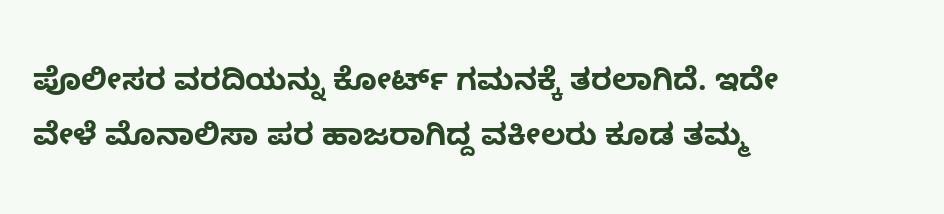ಪೊಲೀಸರ ವರದಿಯನ್ನು ಕೋರ್ಟ್ ಗಮನಕ್ಕೆ ತರಲಾಗಿದೆ. ಇದೇ ವೇಳೆ ಮೊನಾಲಿಸಾ ಪರ ಹಾಜರಾಗಿದ್ದ ವಕೀಲರು ಕೂಡ ತಮ್ಮ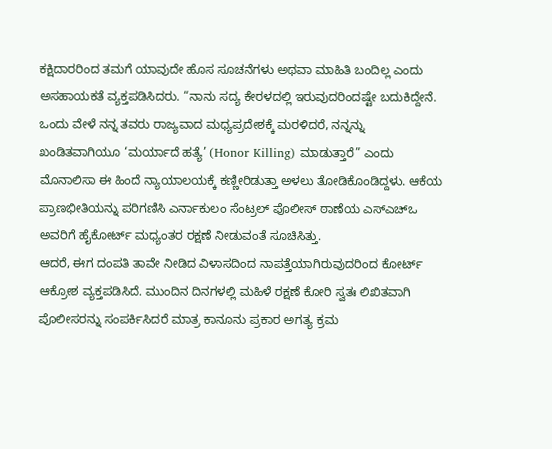ಕಕ್ಷಿದಾರರಿಂದ ತಮಗೆ ಯಾವುದೇ ಹೊಸ ಸೂಚನೆಗಳು ಅಥವಾ ಮಾಹಿತಿ ಬಂದಿಲ್ಲ ಎಂದು ಅಸಹಾಯಕತೆ ವ್ಯಕ್ತಪಡಿಸಿದರು. “ನಾನು ಸದ್ಯ ಕೇರಳದಲ್ಲಿ ಇರುವುದರಿಂದಷ್ಟೇ ಬದುಕಿದ್ದೇನೆ. ಒಂದು ವೇಳೆ ನನ್ನ ತವರು ರಾಜ್ಯವಾದ ಮಧ್ಯಪ್ರದೇಶಕ್ಕೆ ಮರಳಿದರೆ, ನನ್ನನ್ನು ಖಂಡಿತವಾಗಿಯೂ ‘ಮರ್ಯಾದೆ ಹತ್ಯೆ’ (Honor Killing) ಮಾಡುತ್ತಾರೆ” ಎಂದು ಮೊನಾಲಿಸಾ ಈ ಹಿಂದೆ ನ್ಯಾಯಾಲಯಕ್ಕೆ ಕಣ್ಣೀರಿಡುತ್ತಾ ಅಳಲು ತೋಡಿಕೊಂಡಿದ್ದಳು. ಆಕೆಯ ಪ್ರಾಣಭೀತಿಯನ್ನು ಪರಿಗಣಿಸಿ ಎರ್ನಾಕುಲಂ ಸೆಂಟ್ರಲ್ ಪೊಲೀಸ್ ಠಾಣೆಯ ಎಸ್ಎಚ್ಒ ಅವರಿಗೆ ಹೈಕೋರ್ಟ್ ಮಧ್ಯಂತರ ರಕ್ಷಣೆ ನೀಡುವಂತೆ ಸೂಚಿಸಿತ್ತು.
ಆದರೆ, ಈಗ ದಂಪತಿ ತಾವೇ ನೀಡಿದ ವಿಳಾಸದಿಂದ ನಾಪತ್ತೆಯಾಗಿರುವುದರಿಂದ ಕೋರ್ಟ್ ಆಕ್ರೋಶ ವ್ಯಕ್ತಪಡಿಸಿದೆ. ಮುಂದಿನ ದಿನಗಳಲ್ಲಿ ಮಹಿಳೆ ರಕ್ಷಣೆ ಕೋರಿ ಸ್ವತಃ ಲಿಖಿತವಾಗಿ ಪೊಲೀಸರನ್ನು ಸಂಪರ್ಕಿಸಿದರೆ ಮಾತ್ರ ಕಾನೂನು ಪ್ರಕಾರ ಅಗತ್ಯ ಕ್ರಮ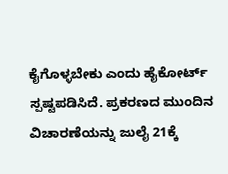ಕೈಗೊಳ್ಳಬೇಕು ಎಂದು ಹೈಕೋರ್ಟ್ ಸ್ಪಷ್ಟಪಡಿಸಿದೆ. ಪ್ರಕರಣದ ಮುಂದಿನ ವಿಚಾರಣೆಯನ್ನು ಜುಲೈ 21ಕ್ಕೆ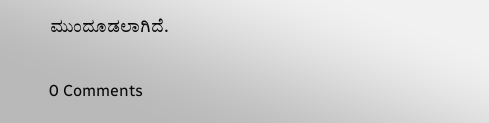ಮುಂದೂಡಲಾಗಿದೆ.

0 Comments